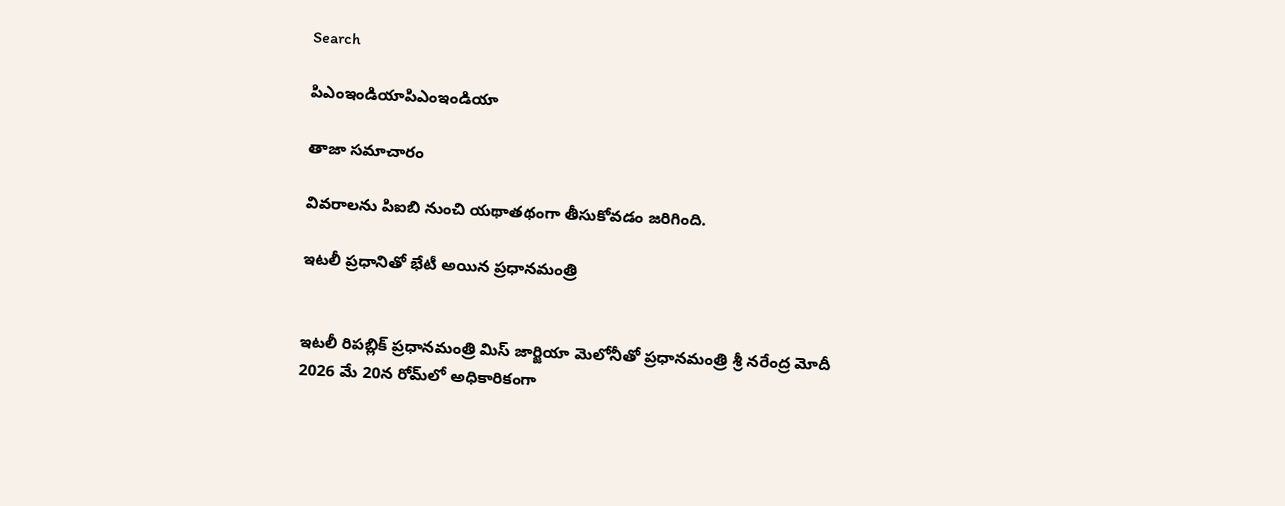Search

పిఎంఇండియాపిఎంఇండియా

తాజా స‌మాచారం

వివరాలను పిఐబి నుంచి యథాతథంగా తీసుకోవడం జరిగింది.

ఇటలీ ప్రధానితో భేటీ అయిన ప్రధానమంత్రి


ఇటలీ రిపబ్లిక్ ప్రధానమంత్రి మిస్ జార్జియా మెలోనీతో ప్రధానమంత్రి శ్రీ నరేంద్ర మోదీ 2026 మే 20న రోమ్‌లో అధికారికంగా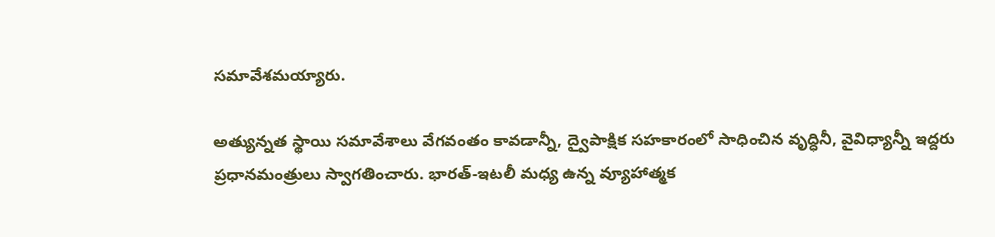సమావేశమయ్యారు.

అత్యున్నత స్థాయి సమావేశాలు వేగవంతం కావడాన్నీ, ద్వైపాక్షిక సహకారంలో సాధించిన వృద్ధినీ, వైవిధ్యాన్నీ ఇద్దరు ప్రధానమంత్రులు స్వాగతించారు. భారత్-ఇటలీ మధ్య ఉన్న వ్యూహాత్మక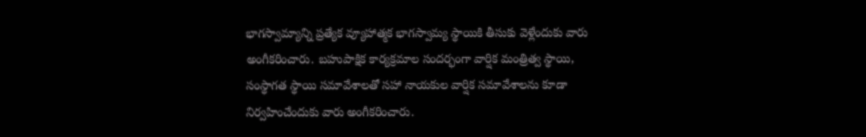భాగస్వామ్యాన్ని ప్రత్యేక వ్యూహాత్మక భాగస్వామ్య స్థాయికి తీసుకు వెళ్లేందుకు వారు అంగీకరించారు. బహుపాక్షిక కార్యక్రమాల సందర్భంగా వార్షిక మంత్రిత్వ స్థాయి, సంస్థాగత స్థాయి సమావేశాలతో సహా నాయకుల వార్షిక సమావేశాలను కూడా నిర్వహించేందుకు వారు అంగీకరించారు.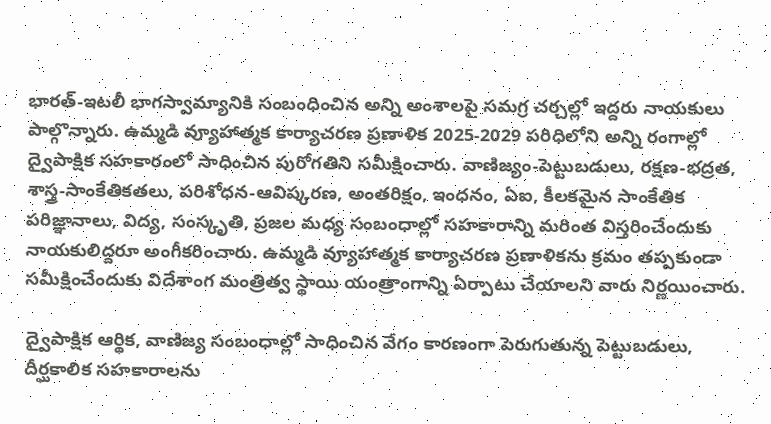భారత్-ఇటలీ భాగస్వామ్యానికి సంబంధించిన అన్ని అంశాలపై సమగ్ర చర్చల్లో ఇద్దరు నాయకులు పాల్గొన్నారు. ఉమ్మడి వ్యూహాత్మక కార్యాచరణ ప్రణాళిక 2025-2029 పరిధిలోని అన్ని రంగాల్లో ద్వైపాక్షిక సహకారంలో సాధించిన పురోగతిని సమీక్షించారు. వాణిజ్యం-పెట్టుబడులు, రక్షణ-భద్రత, శాస్త్ర-సాంకేతికతలు, పరిశోధన-ఆవిష్కరణ, అంతరిక్షం, ఇంధనం, ఏఐ, కీలకమైన సాంకేతిక పరిజ్ఞానాలు, విద్య, సంస్కృతి, ప్రజల మధ్య సంబంధాల్లో సహకారాన్ని మరింత విస్తరించేందుకు నాయకులిద్దరూ అంగీకరించారు. ఉమ్మడి వ్యూహాత్మక కార్యాచరణ ప్రణాళికను క్రమం తప్పకుండా సమీక్షించేందుకు విదేశాంగ మంత్రిత్వ స్థాయి యంత్రాంగాన్ని ఏర్పాటు చేయాలని వారు నిర్ణయించారు.

ద్వైపాక్షిక ఆర్థిక, వాణిజ్య సంబంధాల్లో సాధించిన వేగం కారణంగా పెరుగుతున్న పెట్టుబడులు, దీర్ఘకాలిక సహకారాలను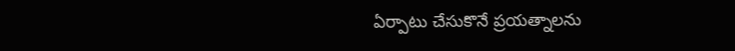ఏర్పాటు చేసుకొనే ప్రయత్నాలను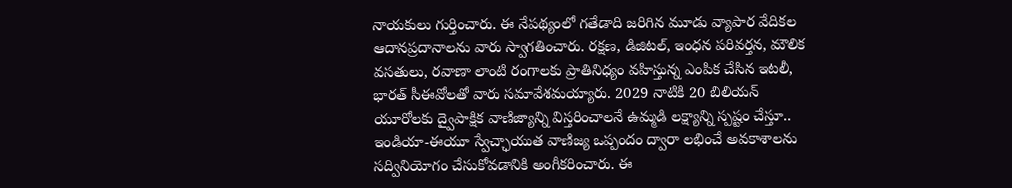నాయకులు గుర్తించారు. ఈ నేపథ్యంలో గతేడాది జరిగిన మూడు వ్యాపార వేదికల ఆదానప్రదానాలను వారు స్వాగతించారు. రక్షణ, డిజిటల్, ఇంధన పరివర్తన, మౌలిక వసతులు, రవాణా లాంటి రంగాలకు ప్రాతినిధ్యం వహిస్తున్న ఎంపిక చేసిన ఇటలీ, భారత్ సీఈవోలతో వారు సమావేశమయ్యారు. 2029 నాటికి 20 బిలియన్ యూరోలకు ద్వైపాక్షిక వాణిజ్యాన్ని విస్తరించాలనే ఉమ్మడి లక్ష్యాన్ని స్పష్టం చేస్తూ.. ఇండియా-ఈయూ స్వేచ్ఛాయుత వాణిజ్య ఒప్పందం ద్వారా లభించే అవకాశాలను సద్వినియోగం చేసుకోవడానికి అంగీకరించారు. ఈ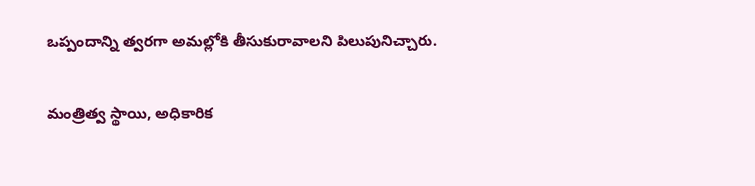ఒప్పందాన్ని త్వరగా అమల్లోకి తీసుకురావాలని పిలుపునిచ్చారు.

మంత్రిత్వ స్థాయి, అధికారిక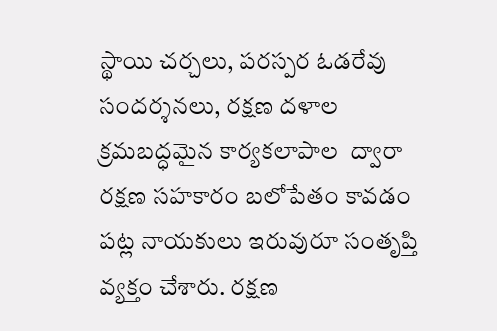స్థాయి చర్చలు, పరస్పర ఓడరేవు సందర్శనలు, రక్షణ దళాల క్రమబద్ధమైన కార్యకలాపాల  ద్వారా రక్షణ సహకారం బలోపేతం కావడం పట్ల నాయకులు ఇరువురూ సంతృప్తి వ్యక్తం చేశారు. రక్షణ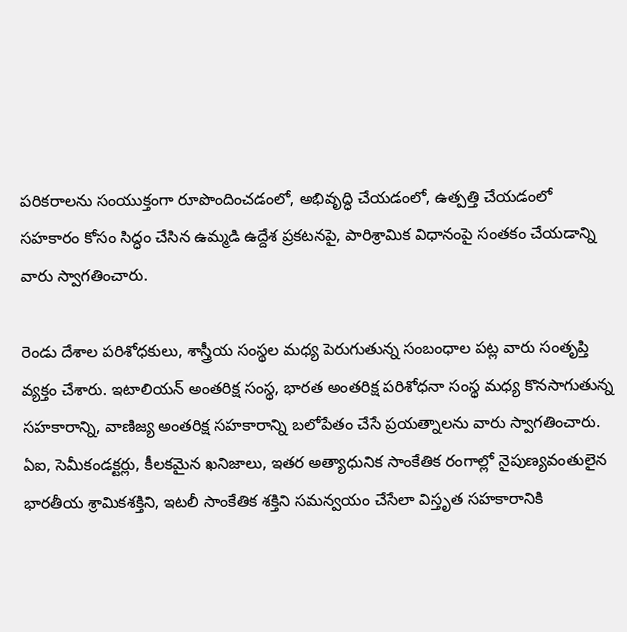పరికరాలను సంయుక్తంగా రూపొందించడంలో, అభివృద్ధి చేయడంలో, ఉత్పత్తి చేయడంలో సహకారం కోసం సిద్ధం చేసిన ఉమ్మడి ఉద్దేశ ప్రకటనపై, పారిశ్రామిక విధానంపై సంతకం చేయడాన్ని వారు స్వాగతించారు.

రెండు దేశాల పరిశోధకులు, శాస్త్రీయ సంస్థల మధ్య పెరుగుతున్న సంబంధాల పట్ల వారు సంతృప్తి వ్యక్తం చేశారు. ఇటాలియన్ అంతరిక్ష సంస్థ, భారత అంతరిక్ష పరిశోధనా సంస్థ మధ్య కొనసాగుతున్న సహకారాన్ని, వాణిజ్య అంతరిక్ష సహకారాన్ని బలోపేతం చేసే ప్రయత్నాలను వారు స్వాగతించారు. ఏఐ, సెమీకండక్టర్లు, కీలకమైన ఖనిజాలు, ఇతర అత్యాధునిక సాంకేతిక రంగాల్లో నైపుణ్యవంతులైన భారతీయ శ్రామికశక్తిని, ఇటలీ సాంకేతిక శక్తిని సమన్వయం చేసేలా విస్తృత సహకారానికి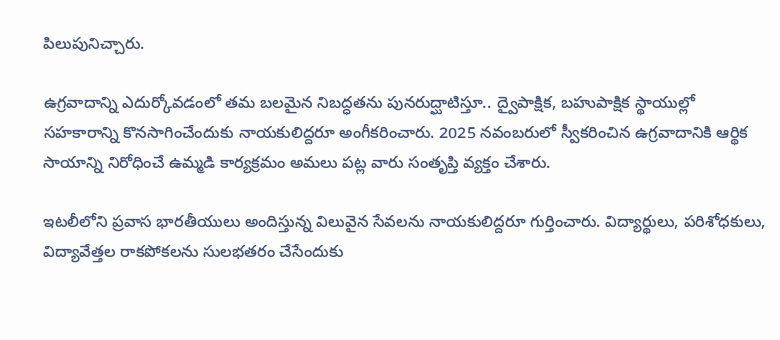పిలుపునిచ్చారు.

ఉగ్రవాదాన్ని ఎదుర్కోవడంలో తమ బలమైన నిబద్ధతను పునరుద్ఘాటిస్తూ.. ద్వైపాక్షిక, బహుపాక్షిక స్థాయుల్లో సహకారాన్ని కొనసాగించేందుకు నాయకులిద్దరూ అంగీకరించారు. 2025 నవంబరులో స్వీకరించిన ఉగ్రవాదానికి ఆర్థిక సాయాన్ని నిరోధించే ఉమ్మడి కార్యక్రమం అమలు పట్ల వారు సంతృప్తి వ్యక్తం చేశారు.

ఇటలీలోని ప్రవాస భారతీయులు అందిస్తున్న విలువైన సేవలను నాయకులిద్దరూ గుర్తించారు. విద్యార్థులు, పరిశోధకులు, విద్యావేత్తల రాకపోకలను సులభతరం చేసేందుకు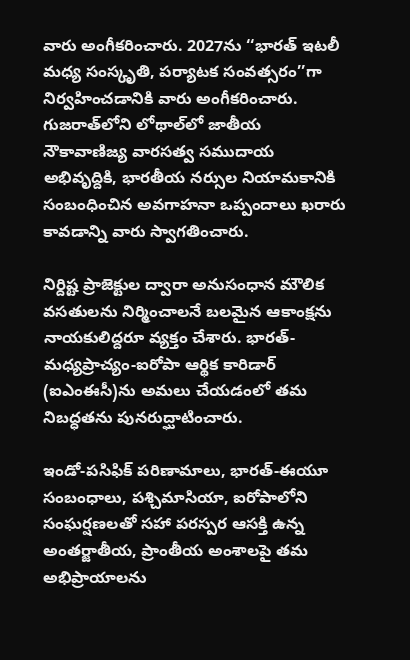వారు అంగీకరించారు. 2027ను ‘‘భారత్ ఇటలీ మధ్య సంస్కృతి, పర్యాటక సంవత్సరం’’గా నిర్వహించడానికి వారు అంగీకరించారు. గుజరాత్‌లోని లోథాల్‌లో జాతీయ నౌకావాణిజ్య వారసత్వ సముదాయ అభివృద్దికి, భారతీయ నర్సుల నియామకానికి సంబంధించిన అవగాహనా ఒప్పందాలు ఖరారు  కావడాన్ని వారు స్వాగతించారు.

నిర్దిష్ట ప్రాజెక్టుల ద్వారా అనుసంధాన మౌలిక వసతులను నిర్మించాలనే బలమైన ఆకాంక్షను నాయకులిద్దరూ వ్యక్తం చేశారు. భారత్-మధ్యప్రాచ్యం-ఐరోపా ఆర్థిక కారిడార్ (ఐఎంఈసీ)ను అమలు చేయడంలో తమ నిబద్ధతను పునరుద్ఘాటించారు.

ఇండో-పసిఫిక్ పరిణామాలు, భారత్-ఈయూ సంబంధాలు, పశ్చిమాసియా, ఐరోపాలోని సంఘర్షణలతో సహా పరస్పర ఆసక్తి ఉన్న అంతర్జాతీయ, ప్రాంతీయ అంశాలపై తమ అభిప్రాయాలను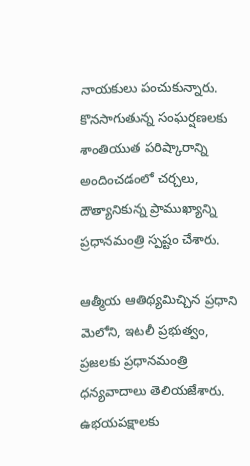నాయకులు పంచుకున్నారు. కొనసాగుతున్న సంఘర్షణలకు శాంతియుత పరిష్కారాన్ని అందించడంలో చర్చలు, దౌత్యానికున్న ప్రాముఖ్యాన్ని ప్రధానమంత్రి స్పష్టం చేశారు.

ఆత్మీయ ఆతిథ్యమిచ్చిన ప్రధాని మెలోని, ఇటలీ ప్రభుత్వం, ప్రజలకు ప్రధానమంత్రి ధన్యవాదాలు తెలియజేశారు. ఉభయపక్షాలకు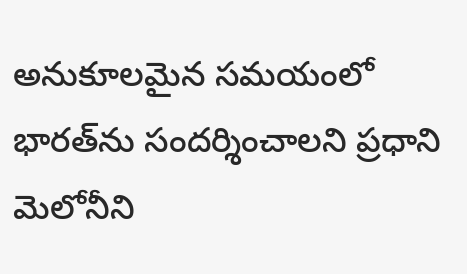అనుకూలమైన సమయంలో భారత్‌ను సందర్శించాలని ప్రధాని మెలోనీని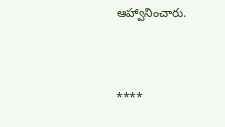ఆహ్వానించారు.



****